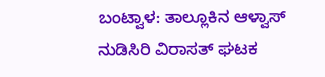ಬಂಟ್ವಾಳ: ತಾಲ್ಲೂಕಿನ ಆಳ್ವಾಸ್ ನುಡಿಸಿರಿ ವಿರಾಸತ್ ಘಟಕ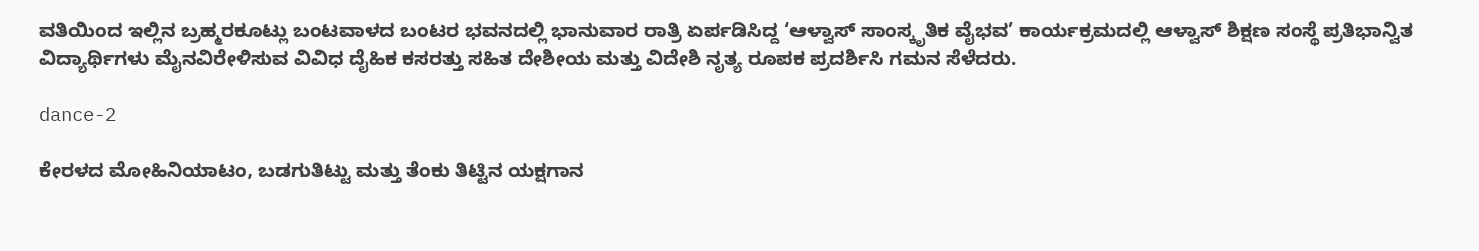ವತಿಯಿಂದ ಇಲ್ಲಿನ ಬ್ರಹ್ಮರಕೂಟ್ಲು ಬಂಟವಾಳದ ಬಂಟರ ಭವನದಲ್ಲಿ ಭಾನುವಾರ ರಾತ್ರಿ ಏರ್ಪಡಿಸಿದ್ದ ‘ಆಳ್ವಾಸ್ ಸಾಂಸ್ಕೃತಿಕ ವೈಭವ’ ಕಾರ್ಯಕ್ರಮದಲ್ಲಿ ಆಳ್ವಾಸ್ ಶಿಕ್ಷಣ ಸಂಸ್ಥೆ ಪ್ರತಿಭಾನ್ವಿತ ವಿದ್ಯಾರ್ಥಿಗಳು ಮೈನವಿರೇಳಿಸುವ ವಿವಿಧ ದೈಹಿಕ ಕಸರತ್ತು ಸಹಿತ ದೇಶೀಯ ಮತ್ತು ವಿದೇಶಿ ನೃತ್ಯ ರೂಪಕ ಪ್ರದರ್ಶಿಸಿ ಗಮನ ಸೆಳೆದರು.

dance-2

ಕೇರಳದ ಮೋಹಿನಿಯಾಟಂ, ಬಡಗುತಿಟ್ಟು ಮತ್ತು ತೆಂಕು ತಿಟ್ಟಿನ ಯಕ್ಷಗಾನ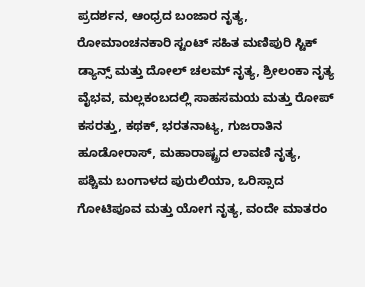ಪ್ರದರ್ಶನ, ಆಂಧ್ರದ ಬಂಜಾರ ನೃತ್ಯ, ರೋಮಾಂಚನಕಾರಿ ಸ್ಟಂಟ್ ಸಹಿತ ಮಣಿಪುರಿ ಸ್ಟಿಕ್ ಡ್ಯಾನ್ಸ್ ಮತ್ತು ದೋಲ್ ಚಲಮ್ ನೃತ್ಯ, ಶ್ರೀಲಂಕಾ ನೃತ್ಯ ವೈಭವ, ಮಲ್ಲಕಂಬದಲ್ಲಿ ಸಾಹಸಮಯ ಮತ್ತು ರೋಪ್ ಕಸರತ್ತು, ಕಥಕ್, ಭರತನಾಟ್ಯ, ಗುಜರಾತಿನ ಹೂಡೋರಾಸ್, ಮಹಾರಾಷ್ಟ್ರದ ಲಾವಣಿ ನೃತ್ಯ, ಪಶ್ಚಿಮ ಬಂಗಾಳದ ಪುರುಲಿಯಾ, ಒರಿಸ್ಸಾದ ಗೋಟಿಪೂವ ಮತ್ತು ಯೋಗ ನೃತ್ಯ, ವಂದೇ ಮಾತರಂ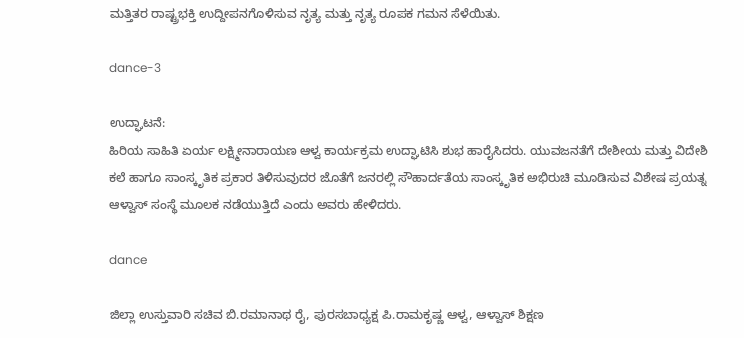ಮತ್ತಿತರ ರಾಷ್ಟ್ರಭಕ್ತಿ ಉದ್ದೀಪನಗೊಳಿಸುವ ನೃತ್ಯ ಮತ್ತು ನೃತ್ಯ ರೂಪಕ ಗಮನ ಸೆಳೆಯಿತು.

dance-3

ಉದ್ಘಾಟನೆ:
ಹಿರಿಯ ಸಾಹಿತಿ ಏರ್ಯ ಲಕ್ಷ್ಮೀನಾರಾಯಣ ಆಳ್ವ ಕಾರ್ಯಕ್ರಮ ಉದ್ಘಾಟಿಸಿ ಶುಭ ಹಾರೈಸಿದರು. ಯುವಜನತೆಗೆ ದೇಶೀಯ ಮತ್ತು ವಿದೇಶಿ ಕಲೆ ಹಾಗೂ ಸಾಂಸ್ಕೃತಿಕ ಪ್ರಕಾರ ತಿಳಿಸುವುದರ ಜೊತೆಗೆ ಜನರಲ್ಲಿ ಸೌಹಾರ್ದತೆಯ ಸಾಂಸ್ಕೃತಿಕ ಅಭಿರುಚಿ ಮೂಡಿಸುವ ವಿಶೇಷ ಪ್ರಯತ್ನ ಆಳ್ವಾಸ್ ಸಂಸ್ಥೆ ಮೂಲಕ ನಡೆಯುತ್ತಿದೆ ಎಂದು ಅವರು ಹೇಳಿದರು.

dance

ಜಿಲ್ಲಾ ಉಸ್ತುವಾರಿ ಸಚಿವ ಬಿ.ರಮಾನಾಥ ರೈ, ಪುರಸಬಾಧ್ಯಕ್ಷ ಪಿ.ರಾಮಕೃಷ್ಣ ಆಳ್ವ, ಆಳ್ವಾಸ್ ಶಿಕ್ಷಣ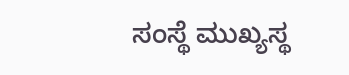ಸಂಸ್ಥೆ ಮುಖ್ಯಸ್ಥ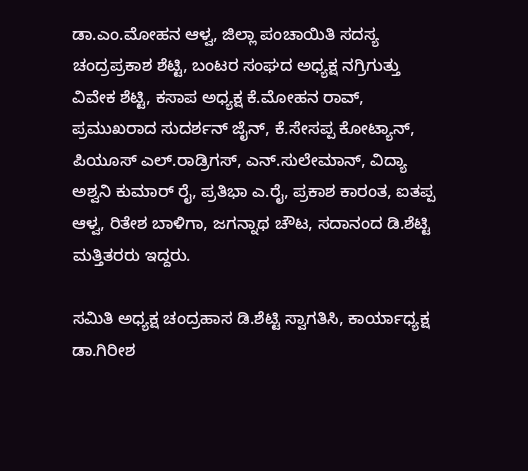ಡಾ.ಎಂ.ಮೋಹನ ಆಳ್ವ, ಜಿಲ್ಲಾ ಪಂಚಾಯಿತಿ ಸದಸ್ಯ ಚಂದ್ರಪ್ರಕಾಶ ಶೆಟ್ಟಿ, ಬಂಟರ ಸಂಘದ ಅಧ್ಯಕ್ಷ ನಗ್ರಿಗುತ್ತು ವಿವೇಕ ಶೆಟ್ಟಿ, ಕಸಾಪ ಅಧ್ಯಕ್ಷ ಕೆ.ಮೋಹನ ರಾವ್, ಪ್ರಮುಖರಾದ ಸುದರ್ಶನ್ ಜೈನ್, ಕೆ.ಸೇಸಪ್ಪ ಕೋಟ್ಯಾನ್, ಪಿಯೂಸ್ ಎಲ್.ರಾಡ್ರಿಗಸ್, ಎನ್.ಸುಲೇಮಾನ್, ವಿದ್ಯಾ ಅಶ್ವನಿ ಕುಮಾರ್ ರೈ, ಪ್ರತಿಭಾ ಎ.ರೈ, ಪ್ರಕಾಶ ಕಾರಂತ, ಐತಪ್ಪ ಆಳ್ವ, ರಿತೇಶ ಬಾಳಿಗಾ, ಜಗನ್ನಾಥ ಚೌಟ, ಸದಾನಂದ ಡಿ.ಶೆಟ್ಟಿ ಮತ್ತಿತರರು ಇದ್ದರು.

ಸಮಿತಿ ಅಧ್ಯಕ್ಷ ಚಂದ್ರಹಾಸ ಡಿ.ಶೆಟ್ಟಿ ಸ್ವಾಗತಿಸಿ, ಕಾರ್ಯಾಧ್ಯಕ್ಷ ಡಾ.ಗಿರೀಶ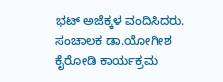ಭಟ್ ಅಜೆಕ್ಕಳ ವಂದಿಸಿದರು. ಸಂಚಾಲಕ ಡಾ.ಯೋಗೀಶ ಕೈರೋಡಿ ಕಾರ್ಯಕ್ರಮ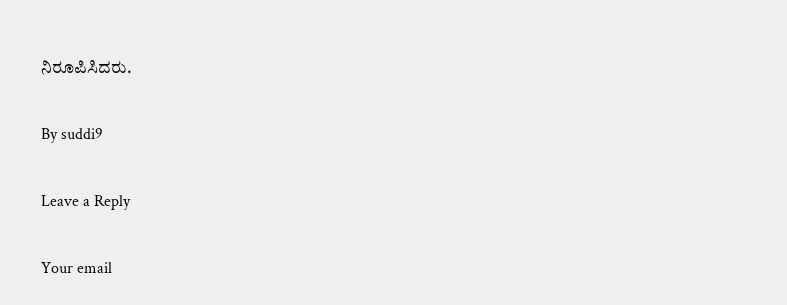ನಿರೂಪಿಸಿದರು.

By suddi9

Leave a Reply

Your email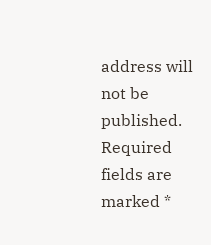address will not be published. Required fields are marked *